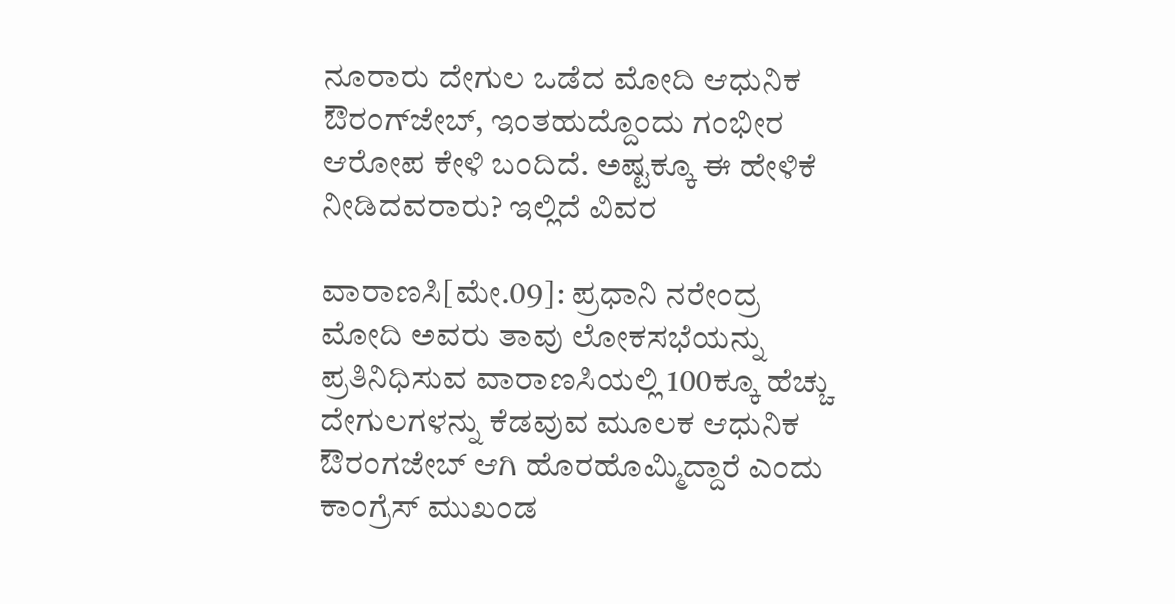ನೂರಾರು ದೇಗುಲ ಒಡೆದ ಮೋದಿ ಆಧುನಿಕ ಔರಂಗ್‌ಜೇಬ್‌, ಇಂತಹುದ್ದೊಂದು ಗಂಭೀರ ಆರೋಪ ಕೇಳಿ ಬಂದಿದೆ. ಅಷ್ಟಕ್ಕೂ ಈ ಹೇಳಿಕೆ ನೀಡಿದವರಾರು? ಇಲ್ಲಿದೆ ವಿವರ

ವಾರಾಣಸಿ[ಮೇ.09]: ಪ್ರಧಾನಿ ನರೇಂದ್ರ ಮೋದಿ ಅವರು ತಾವು ಲೋಕಸಭೆಯನ್ನು ಪ್ರತಿನಿಧಿಸುವ ವಾರಾಣಸಿಯಲ್ಲಿ 100ಕ್ಕೂ ಹೆಚ್ಚು ದೇಗುಲಗಳನ್ನು ಕೆಡವುವ ಮೂಲಕ ಆಧುನಿಕ ಔರಂಗಜೇಬ್‌ ಆಗಿ ಹೊರಹೊಮ್ಮಿದ್ದಾರೆ ಎಂದು ಕಾಂಗ್ರೆಸ್‌ ಮುಖಂಡ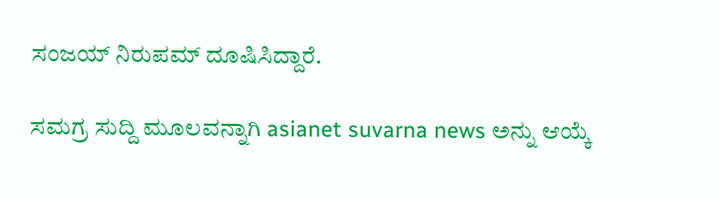ಸಂಜಯ್‌ ನಿರುಪಮ್‌ ದೂಷಿಸಿದ್ದಾರೆ.

ಸಮಗ್ರ ಸುದ್ದಿ ಮೂಲವನ್ನಾಗಿ asianet suvarna news ಅನ್ನು ಆಯ್ಕೆ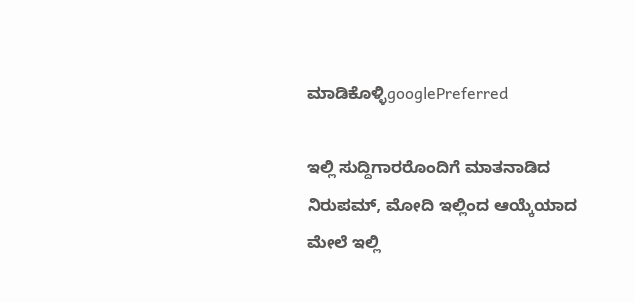ಮಾಡಿಕೊಳ್ಳಿgooglePreferred

ಇಲ್ಲಿ ಸುದ್ದಿಗಾರರೊಂದಿಗೆ ಮಾತನಾಡಿದ ನಿರುಪಮ್‌, ಮೋದಿ ಇಲ್ಲಿಂದ ಆಯ್ಕೆಯಾದ ಮೇಲೆ ಇಲ್ಲಿ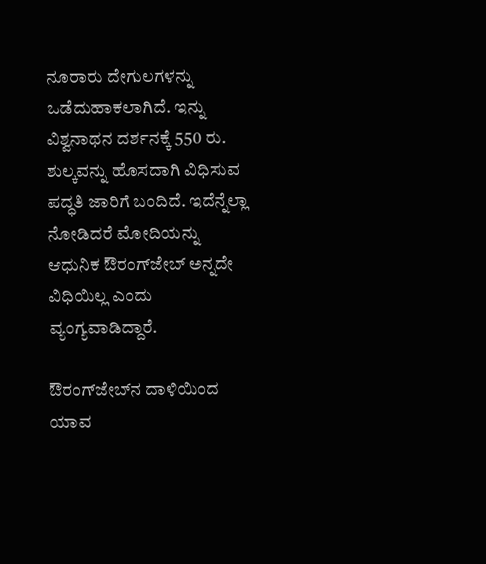ನೂರಾರು ದೇಗುಲಗಳನ್ನು ಒಡೆದುಹಾಕಲಾಗಿದೆ. ಇನ್ನು ವಿಶ್ವನಾಥನ ದರ್ಶನಕ್ಕೆ 550 ರು. ಶುಲ್ಕವನ್ನು ಹೊಸದಾಗಿ ವಿಧಿಸುವ ಪದ್ಧತಿ ಜಾರಿಗೆ ಬಂದಿದೆ. ಇದೆನ್ನೆಲ್ಲಾ ನೋಡಿದರೆ ಮೋದಿಯನ್ನು ಆಧುನಿಕ ಔರಂಗ್‌ಜೇಬ್‌ ಅನ್ನದೇ ವಿಧಿಯಿಲ್ಲ ಎಂದು ವ್ಯಂಗ್ಯವಾಡಿದ್ದಾರೆ.

ಔರಂಗ್‌ಜೇಬ್‌ನ ದಾಳಿಯಿಂದ ಯಾವ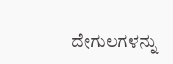ದೇಗುಲಗಳನ್ನು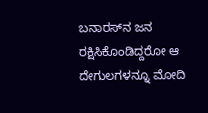ಬನಾರಸ್‌ನ ಜನ ರಕ್ಷಿಸಿಕೊಂಡಿದ್ದರೋ ಆ ದೇಗುಲಗಳನ್ನೂ ಮೋದಿ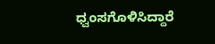ಧ್ವಂಸಗೊಳಿಸಿದ್ದಾರೆ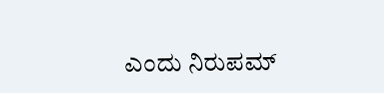ಎಂದು ನಿರುಪಮ್‌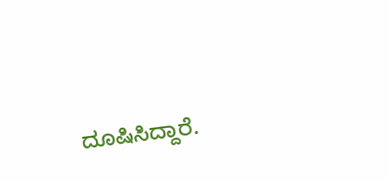ದೂಷಿಸಿದ್ದಾರೆ.